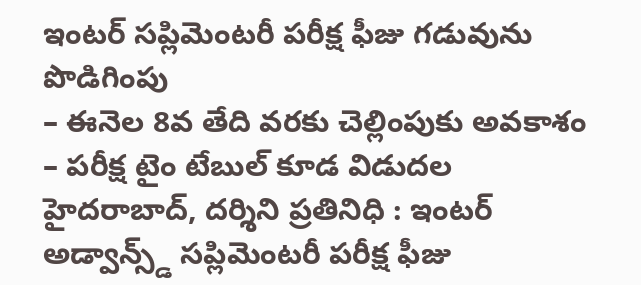ఇంటర్ సప్లిమెంటరీ పరీక్ష ఫీజు గడువును పొడిగింపు
– ఈనెల 8వ తేది వరకు చెల్లింపుకు అవకాశం
– పరీక్ష టైం టేబుల్ కూడ విడుదల
హైదరాబాద్, దర్శిని ప్రతినిధి : ఇంటర్ అడ్వాన్స్డ్ సప్లిమెంటరీ పరీక్ష ఫీజు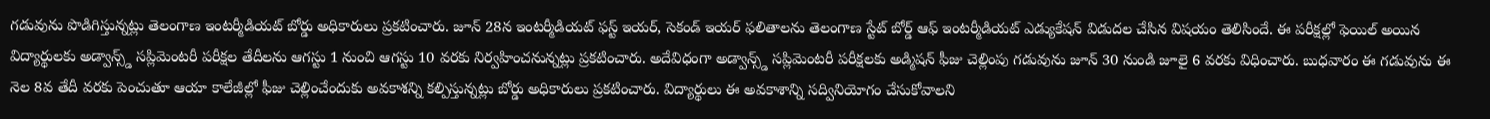గడువును పొడిగిస్తున్నట్లు తెలంగాణ ఇంటర్మీడియట్ బోర్డు అధికారులు ప్రకటించారు. జూన్ 28న ఇంటర్మీడియట్ ఫస్ట్ ఇయర్, సెకండ్ ఇయర్ ఫలితాలను తెలంగాణ స్టేట్ బోర్డ్ ఆఫ్ ఇంటర్మీడియట్ ఎడ్యుకేషన్ విడుదల చేసిన విషయం తెలిసిందే. ఈ పరీక్షల్లో ఫెయిల్ అయిన విద్యార్థులకు అడ్వాన్స్డ్ సప్లిమెంటరీ పరీక్షల తేదీలను ఆగస్టు 1 నుంచి ఆగస్టు 10 వరకు నిర్వహించనున్నట్లు ప్రకటించారు. అదేవిధంగా అడ్వాన్స్డ్ సప్లిమెంటరీ పరీక్షలకు అడ్మిషన్ ఫీజు చెల్లింపు గడువును జూన్ 30 నుండి జూలై 6 వరకు విధించారు. బుధవారం ఈ గడువును ఈ నెల 8వ తేదీ వరకు పెంచుతూ ఆయా కాలేజీల్లో ఫీజు చెల్లించేందుకు అవకాశన్ని కల్పిస్తున్నట్లు బోర్డు అధికారులు ప్రకటించారు. విద్యార్థులు ఈ అవకాశాన్ని సద్వినియోగం చేసుకోవాలని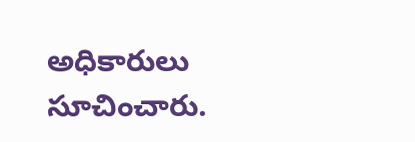అధికారులు సూచించారు.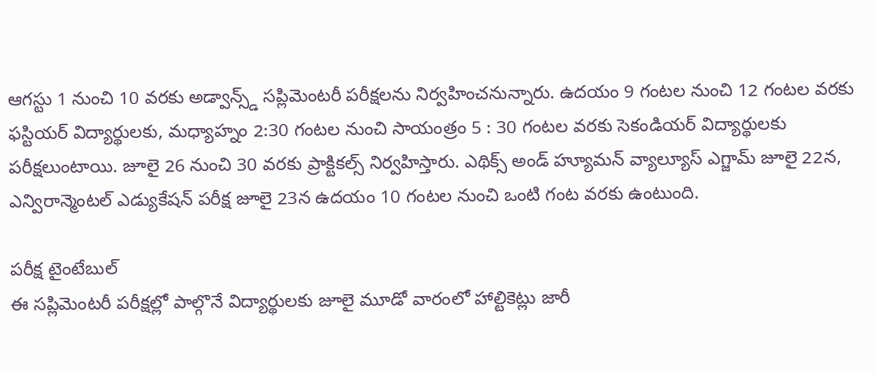ఆగస్టు 1 నుంచి 10 వరకు అడ్వాన్స్డ్ సప్లిమెంటరీ పరీక్షలను నిర్వహించనున్నారు. ఉదయం 9 గంటల నుంచి 12 గంటల వరకు ఫస్టియర్ విద్యార్థులకు, మధ్యాహ్నం 2:30 గంటల నుంచి సాయంత్రం 5 : 30 గంటల వరకు సెకండియర్ విద్యార్థులకు పరీక్షలుంటాయి. జూలై 26 నుంచి 30 వరకు ప్రాక్టికల్స్ నిర్వహిస్తారు. ఎథిక్స్ అండ్ హ్యూమన్ వ్యాల్యూస్ ఎగ్జామ్ జూలై 22న, ఎన్విరాన్మెంటల్ ఎడ్యుకేషన్ పరీక్ష జూలై 23న ఉదయం 10 గంటల నుంచి ఒంటి గంట వరకు ఉంటుంది.

పరీక్ష టైంటేబుల్
ఈ సప్లిమెంటరీ పరీక్షల్లో పాల్గొనే విద్యార్థులకు జూలై మూడో వారంలో హాల్టికెట్లు జారీ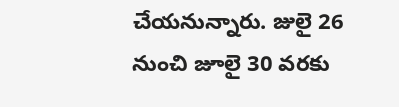చేయనున్నారు. జులై 26 నుంచి జూలై 30 వరకు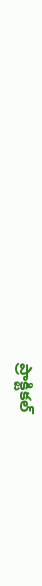ప్రాక్టికల్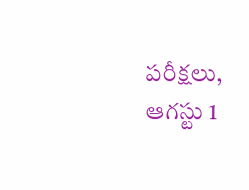పరీక్షలు, ఆగస్టు 1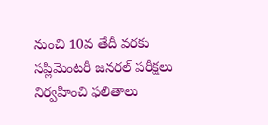నుంచి 10వ తేదీ వరకు సప్లిమెంటరీ జనరల్ పరీక్షలు నిర్వహించి ఫలితాలు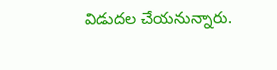విడుదల చేయనున్నారు.